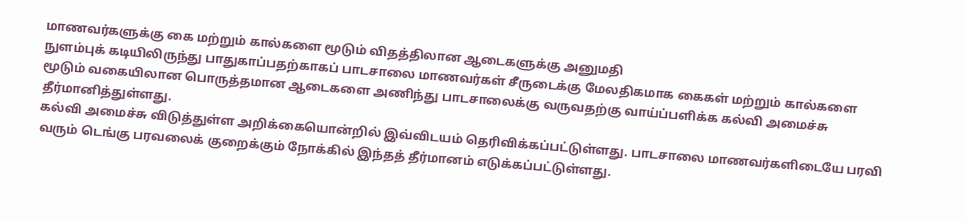மாணவர்களுக்கு கை மற்றும் கால்களை மூடும் விதத்திலான ஆடைகளுக்கு அனுமதி
நுளம்புக் கடியிலிருந்து பாதுகாப்பதற்காகப் பாடசாலை மாணவர்கள் சீருடைக்கு மேலதிகமாக கைகள் மற்றும் கால்களை மூடும் வகையிலான பொருத்தமான ஆடைகளை அணிந்து பாடசாலைக்கு வருவதற்கு வாய்ப்பளிக்க கல்வி அமைச்சு தீர்மானித்துள்ளது.
கல்வி அமைச்சு விடுத்துள்ள அறிக்கையொன்றில் இவ்விடயம் தெரிவிக்கப்பட்டுள்ளது. பாடசாலை மாணவர்களிடையே பரவி வரும் டெங்கு பரவலைக் குறைக்கும் நோக்கில் இந்தத் தீர்மானம் எடுக்கப்பட்டுள்ளது.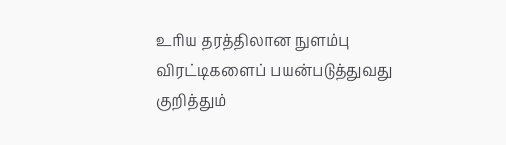உரிய தரத்திலான நுளம்பு விரட்டிகளைப் பயன்படுத்துவது குறித்தும்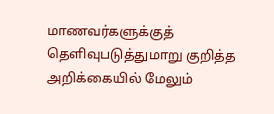மாணவர்களுக்குத் தெளிவுபடுத்துமாறு குறித்த அறிக்கையில் மேலும்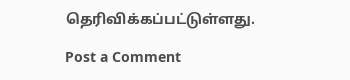தெரிவிக்கப்பட்டுள்ளது.

Post a Comment